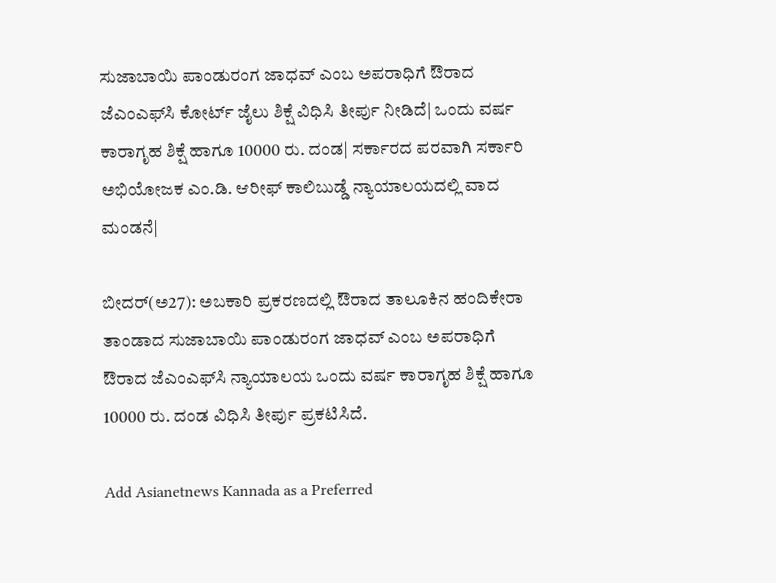ಸುಜಾಬಾಯಿ ಪಾಂಡುರಂಗ ಜಾಧವ್ ಎಂಬ ಅಪರಾಧಿಗೆ ಔರಾದ ಜೆಎಂಎಫ್‌ಸಿ ಕೋರ್ಟ್ ಜೈಲು ಶಿಕ್ಷೆ ವಿಧಿಸಿ ತೀರ್ಪು ನೀಡಿದೆ| ಒಂದು ವರ್ಷ ಕಾರಾಗೃಹ ಶಿಕ್ಷೆ ಹಾಗೂ 10000 ರು. ದಂಡ| ಸರ್ಕಾರದ ಪರವಾಗಿ ಸರ್ಕಾರಿ ಅಭಿಯೋಜಕ ಎಂ.ಡಿ. ಆರೀಫ್ ಕಾಲಿಬುಡ್ಡೆ ನ್ಯಾಯಾಲಯದಲ್ಲಿ ವಾದ ಮಂಡನೆ|

ಬೀದರ್(ಅ27): ಅಬಕಾರಿ ಪ್ರಕರಣದಲ್ಲಿ ಔರಾದ ತಾಲೂಕಿನ ಹಂದಿಕೇರಾ ತಾಂಡಾದ ಸುಜಾಬಾಯಿ ಪಾಂಡುರಂಗ ಜಾಧವ್ ಎಂಬ ಅಪರಾಧಿಗೆ ಔರಾದ ಜೆಎಂಎಫ್‌ಸಿ ನ್ಯಾಯಾಲಯ ಒಂದು ವರ್ಷ ಕಾರಾಗೃಹ ಶಿಕ್ಷೆ ಹಾಗೂ 10000 ರು. ದಂಡ ವಿಧಿಸಿ ತೀರ್ಪು ಪ್ರಕಟಿಸಿದೆ.

Add Asianetnews Kannada as a Preferred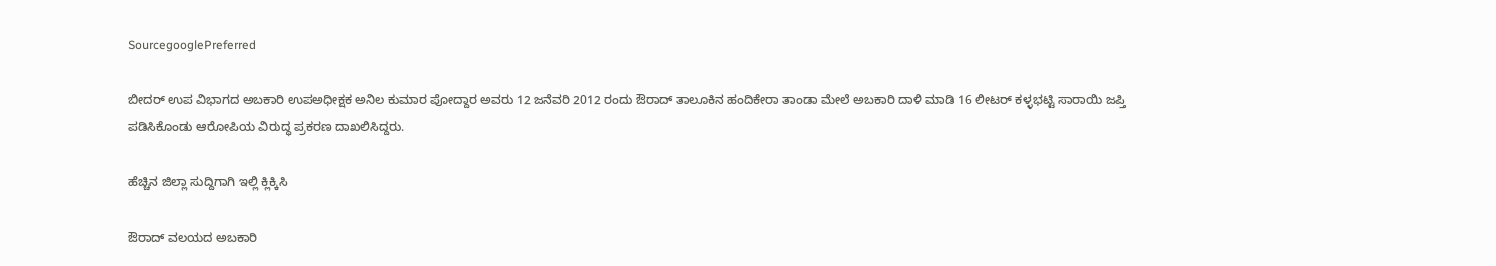SourcegooglePreferred

ಬೀದರ್ ಉಪ ವಿಭಾಗದ ಅಬಕಾರಿ ಉಪಅಧೀಕ್ಷಕ ಅನಿಲ ಕುಮಾರ ಪೋದ್ದಾರ ಅವರು 12 ಜನೆವರಿ 2012 ರಂದು ಔರಾದ್ ತಾಲೂಕಿನ ಹಂದಿಕೇರಾ ತಾಂಡಾ ಮೇಲೆ ಅಬಕಾರಿ ದಾಳಿ ಮಾಡಿ 16 ಲೀಟರ್ ಕಳ್ಳಭಟ್ಟಿ ಸಾರಾಯಿ ಜಪ್ತಿ ಪಡಿಸಿಕೊಂಡು ಆರೋಪಿಯ ವಿರುದ್ಧ ಪ್ರಕರಣ ದಾಖಲಿಸಿದ್ದರು.

ಹೆಚ್ಚಿನ ಜಿಲ್ಲಾ ಸುದ್ದಿಗಾಗಿ ಇಲ್ಲಿ ಕ್ಲಿಕ್ಕಿಸಿ

ಔರಾದ್ ವಲಯದ ಅಬಕಾರಿ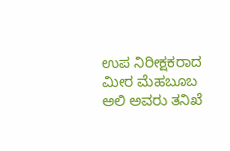ಉಪ ನಿರೀಕ್ಷಕರಾದ ಮೀರ ಮೆಹಬೂಬ ಅಲಿ ಅವರು ತನಿಖೆ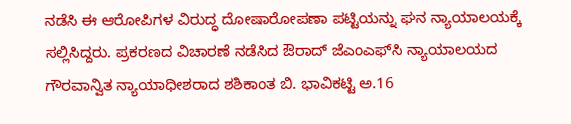ನಡೆಸಿ ಈ ಆರೋಪಿಗಳ ವಿರುದ್ಧ ದೋಷಾರೋಪಣಾ ಪಟ್ಟಿಯನ್ನು ಘನ ನ್ಯಾಯಾಲಯಕ್ಕೆ ಸಲ್ಲಿಸಿದ್ದರು. ಪ್ರಕರಣದ ವಿಚಾರಣೆ ನಡೆಸಿದ ಔರಾದ್ ಜೆಎಂಎಫ್‌ಸಿ ನ್ಯಾಯಾಲಯದ ಗೌರವಾನ್ವಿತ ನ್ಯಾಯಾಧೀಶರಾದ ಶಶಿಕಾಂತ ಬಿ. ಭಾವಿಕಟ್ಟಿ ಅ.16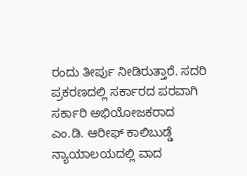ರಂದು ತೀರ್ಪು ನೀಡಿರುತ್ತಾರೆ. ಸದರಿ ಪ್ರಕರಣದಲ್ಲಿ ಸರ್ಕಾರದ ಪರವಾಗಿ ಸರ್ಕಾರಿ ಅಭಿಯೋಜಕರಾದ ಎಂ.ಡಿ. ಆರೀಫ್ ಕಾಲಿಬುಡ್ಡೆ ನ್ಯಾಯಾಲಯದಲ್ಲಿ ವಾದ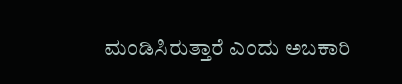ಮಂಡಿಸಿರುತ್ತಾರೆ ಎಂದು ಅಬಕಾರಿ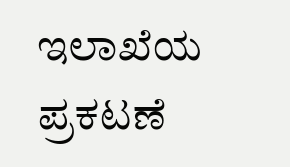ಇಲಾಖೆಯ ಪ್ರಕಟಣೆ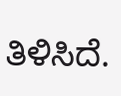ತಿಳಿಸಿದೆ.